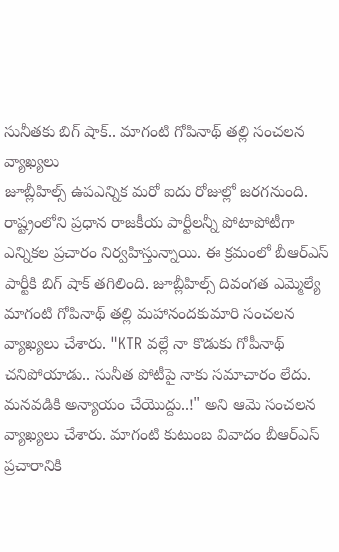సునీతకు బిగ్ షాక్.. మాగంటి గోపినాథ్ తల్లి సంచలన వ్యాఖ్యలు
జూబ్లీహిల్స్ ఉపఎన్నిక మరో ఐదు రోజుల్లో జరగనుంది. రాష్ట్రంలోని ప్రధాన రాజకీయ పార్టీలన్నీ పోటాపోటీగా ఎన్నికల ప్రచారం నిర్వహిస్తున్నాయి. ఈ క్రమంలో బీఆర్ఎస్ పార్టీకి బిగ్ షాక్ తగిలింది. జూబ్లీహిల్స్ దివంగత ఎమ్మెల్యే మాగంటి గోపినాథ్ తల్లి మహానందకుమారి సంచలన వ్యాఖ్యలు చేశారు. "KTR వల్లే నా కొడుకు గోపీనాథ్ చనిపోయాడు.. సునీత పోటీపై నాకు సమాచారం లేదు. మనవడికి అన్యాయం చేయొద్దు..!" అని ఆమె సంచలన వ్యాఖ్యలు చేశారు. మాగంటి కుటుంబ వివాదం బీఆర్ఎస్ ప్రచారానికి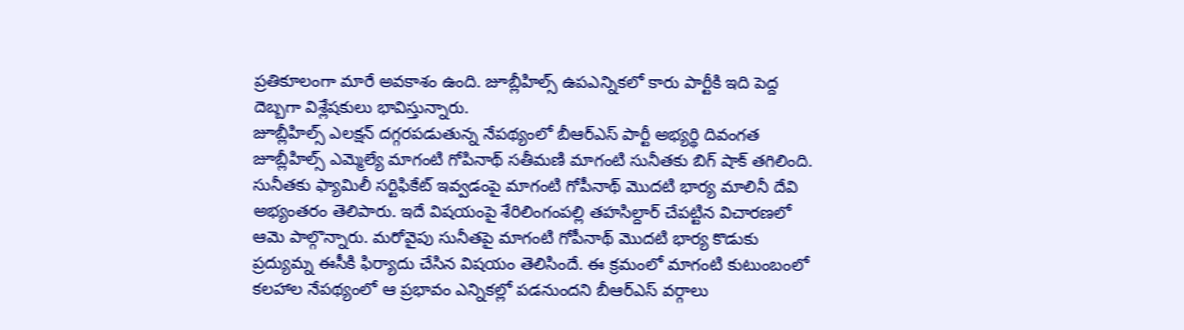ప్రతికూలంగా మారే అవకాశం ఉంది. జూబ్లీహిల్స్ ఉపఎన్నికలో కారు పార్టీకి ఇది పెద్ద దెబ్బగా విశ్లేషకులు భావిస్తున్నారు.
జూబ్లీహిల్స్ ఎలక్షన్ దగ్గరపడుతున్న నేపథ్యంలో బీఆర్ఎస్ పార్టీ అభ్యర్థి దివంగత జూబ్లీహిల్స్ ఎమ్మెల్యే మాగంటి గోపినాథ్ సతీమణి మాగంటి సునీతకు బిగ్ షాక్ తగిలింది. సునీతకు ఫ్యామిలీ సర్టిఫికేట్ ఇవ్వడంపై మాగంటి గోపీనాథ్ మొదటి భార్య మాలినీ దేవి అభ్యంతరం తెలిపారు. ఇదే విషయంపై శేరిలింగంపల్లి తహసిల్దార్ చేపట్టిన విచారణలో ఆమె పాల్గొన్నారు. మరోవైపు సునీతపై మాగంటి గోపీనాథ్ మొదటి భార్య కొడుకు ప్రద్యుమ్న ఈసీకి ఫిర్యాదు చేసిన విషయం తెలిసిందే. ఈ క్రమంలో మాగంటి కుటుంబంలో కలహాల నేపథ్యంలో ఆ ప్రభావం ఎన్నికల్లో పడనుందని బీఆర్ఎస్ వర్గాలు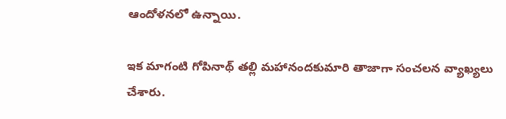ఆందోళనలో ఉన్నాయి.

ఇక మాగంటి గోపినాథ్ తల్లి మహానందకుమారి తాజాగా సంచలన వ్యాఖ్యలు చేశారు.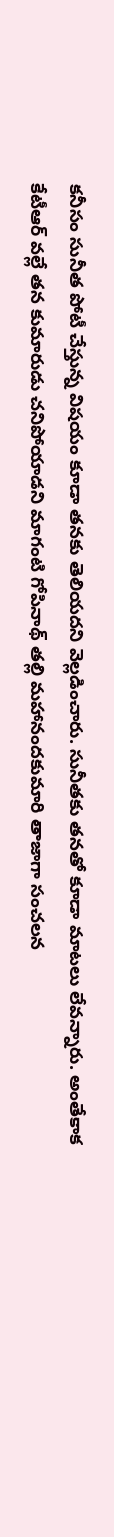కనీసం సునీత పోటీ చేస్తున్న విషయం కూడా తనకు తెలియదని వెల్లడించారు. సునీతకు తనతో కూడా మాటలు లేవన్నారు. అంతేకాక కేటీఆర్ వల్లే తన కుమారుడు చనిపోయాడని మాగంటి గోపినాథ్ తల్లి మహానందకుమారి తాజాగా సంచలన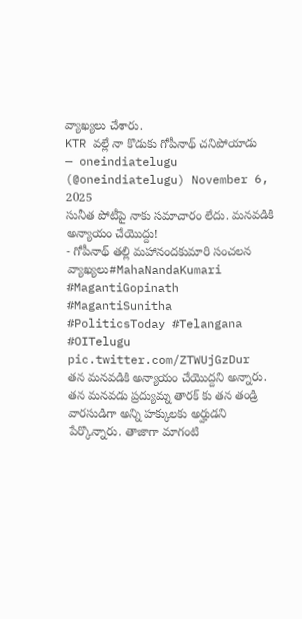వ్యాఖ్యలు చేశారు.
KTR వల్లే నా కొడుకు గోపీనాథ్ చనిపోయాడు
— oneindiatelugu (@oneindiatelugu) November 6, 2025
సునీత పోటీపై నాకు సమాచారం లేదు. మనవడికి అన్యాయం చేయొద్దు!
- గోపీనాథ్ తల్లి మహానందకుమారి సంచలన వ్యాఖ్యలు#MahaNandaKumari #MagantiGopinath #MagantiSunitha #PoliticsToday #Telangana #OITelugu pic.twitter.com/ZTWUjGzDur
తన మనవడికి అన్యాయం చేయొద్దని అన్నారు. తన మనవడు ప్రద్యుమ్న తారక్ కు తన తండ్రి వారసుడిగా అన్ని హక్కులకు అర్హుడని పేర్కొన్నారు. తాజాగా మాగంటి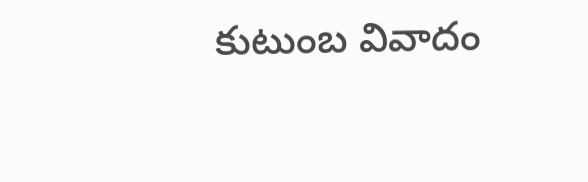కుటుంబ వివాదం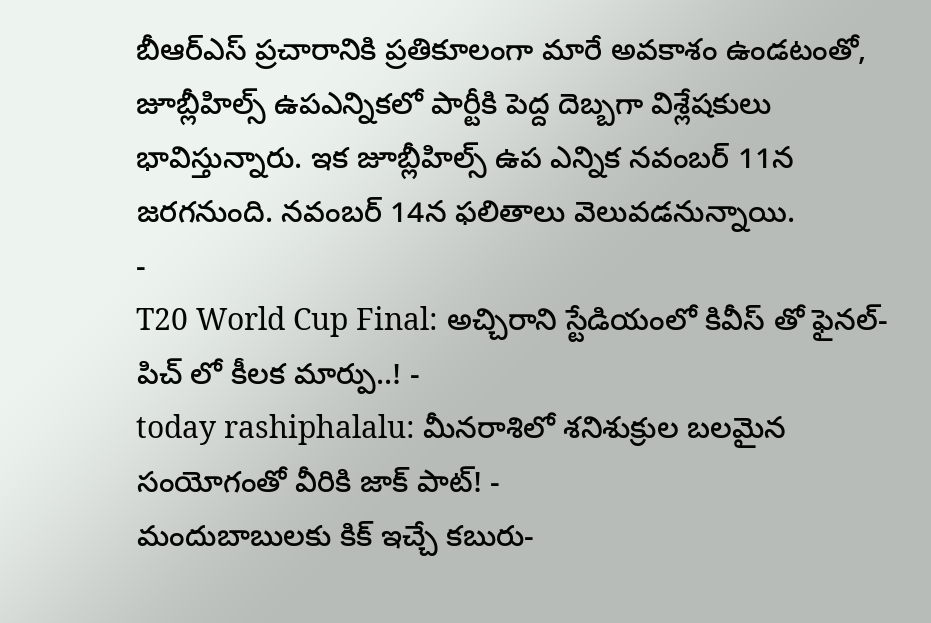బీఆర్ఎస్ ప్రచారానికి ప్రతికూలంగా మారే అవకాశం ఉండటంతో, జూబ్లీహిల్స్ ఉపఎన్నికలో పార్టీకి పెద్ద దెబ్బగా విశ్లేషకులు భావిస్తున్నారు. ఇక జూబ్లీహిల్స్ ఉప ఎన్నిక నవంబర్ 11న జరగనుంది. నవంబర్ 14న ఫలితాలు వెలువడనున్నాయి.
-
T20 World Cup Final: అచ్చిరాని స్టేడియంలో కివీస్ తో ఫైనల్-పిచ్ లో కీలక మార్పు..! -
today rashiphalalu: మీనరాశిలో శనిశుక్రుల బలమైన సంయోగంతో వీరికి జాక్ పాట్! -
మందుబాబులకు కిక్ ఇచ్చే కబురు-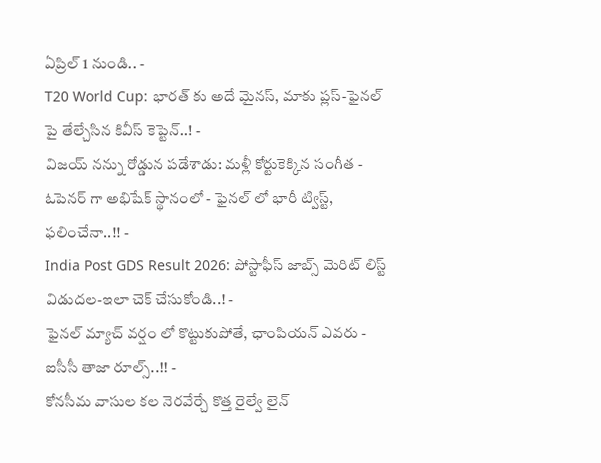ఏప్రిల్ 1 నుండి.. -
T20 World Cup: భారత్ కు అదే మైనస్, మాకు ప్లస్-ఫైనల్ పై తేల్చేసిన కివీస్ కెప్టెన్..! -
విజయ్ నన్ను రోడ్డున పడేశాడు: మళ్లీ కోర్టుకెక్కిన సంగీత -
ఓపెనర్ గా అభిషేక్ స్థానంలో - ఫైనల్ లో భారీ ట్విస్ట్, ఫలించేనా..!! -
India Post GDS Result 2026: పోస్టాఫీస్ జాబ్స్ మెరిట్ లిస్ట్ విడుదల-ఇలా చెక్ చేసుకోండి..! -
ఫైనల్ మ్యాచ్ వర్షం లో కొట్టుకుపోతే, ఛాంపియన్ ఎవరు - ఐసీసీ తాజా రూల్స్..!! -
కోనసీమ వాసుల కల నెరవేర్చే కొత్త రైల్వే లైన్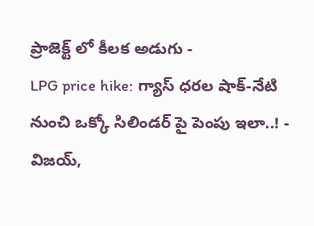ప్రాజెక్ట్ లో కీలక అడుగు -
LPG price hike: గ్యాస్ ధరల షాక్-నేటి నుంచి ఒక్కో సిలిండర్ పై పెంపు ఇలా..! -
విజయ్,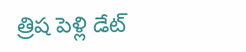త్రిష పెళ్లి డేట్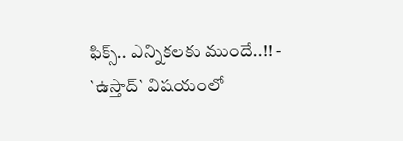ఫిక్స్.. ఎన్నికలకు ముందే..!! -
`ఉస్తాద్` విషయంలో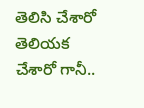తెలిసి చేశారో తెలియక చేశారో గానీ..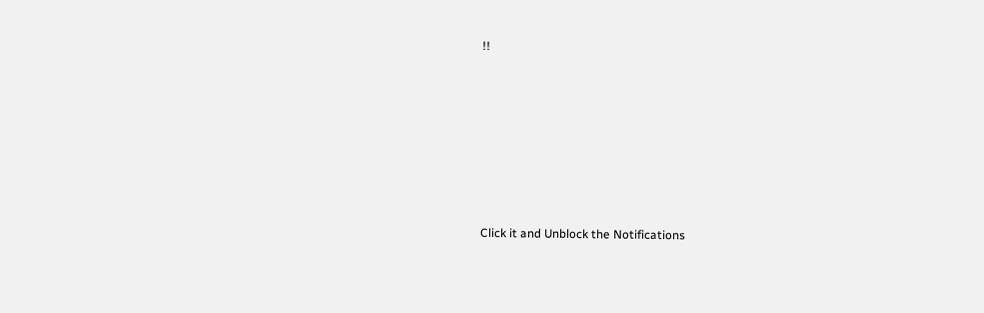!!












Click it and Unblock the Notifications